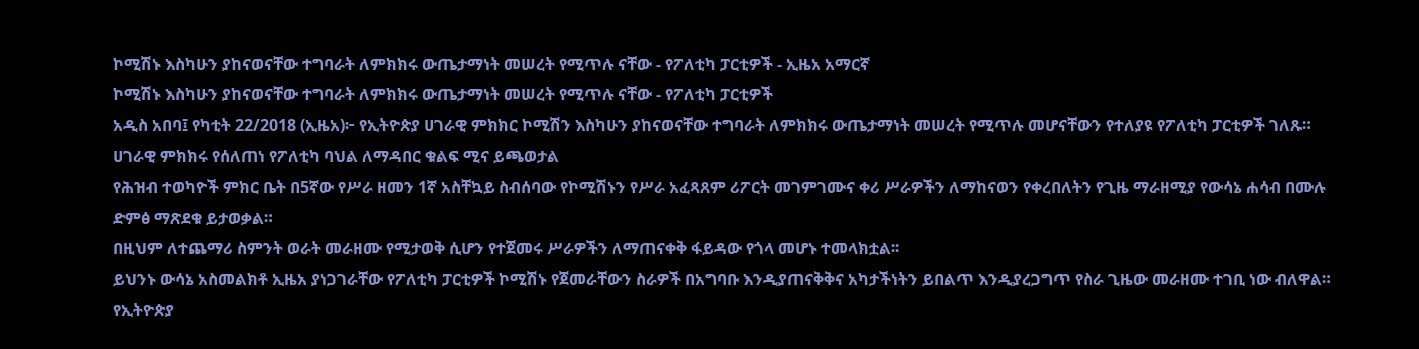ኮሚሽኑ እስካሁን ያከናወናቸው ተግባራት ለምክክሩ ውጤታማነት መሠረት የሚጥሉ ናቸው - የፖለቲካ ፓርቲዎች - ኢዜአ አማርኛ
ኮሚሽኑ እስካሁን ያከናወናቸው ተግባራት ለምክክሩ ውጤታማነት መሠረት የሚጥሉ ናቸው - የፖለቲካ ፓርቲዎች
አዲስ አበባ፤ የካቲት 22/2018 (ኢዜአ)፦ የኢትዮጵያ ሀገራዊ ምክክር ኮሚሽን እስካሁን ያከናወናቸው ተግባራት ለምክክሩ ውጤታማነት መሠረት የሚጥሉ መሆናቸውን የተለያዩ የፖለቲካ ፓርቲዎች ገለጹ።
ሀገራዊ ምክክሩ የሰለጠነ የፖለቲካ ባህል ለማዳበር ቁልፍ ሚና ይጫወታል
የሕዝብ ተወካዮች ምክር ቤት በ5ኛው የሥራ ዘመን 1ኛ አስቸኳይ ስብሰባው የኮሚሽኑን የሥራ አፈጻጸም ሪፖርት መገምገሙና ቀሪ ሥራዎችን ለማከናወን የቀረበለትን የጊዜ ማራዘሚያ የውሳኔ ሐሳብ በሙሉ ድምፅ ማጽደቁ ይታወቃል።
በዚህም ለተጨማሪ ስምንት ወራት መራዘሙ የሚታወቅ ሲሆን የተጀመሩ ሥራዎችን ለማጠናቀቅ ፋይዳው የጎላ መሆኑ ተመላክቷል፡፡
ይህንኑ ውሳኔ አስመልክቶ ኢዜአ ያነጋገራቸው የፖለቲካ ፓርቲዎች ኮሚሽኑ የጀመራቸውን ስራዎች በአግባቡ እንዲያጠናቅቅና አካታችነትን ይበልጥ እንዲያረጋግጥ የስራ ጊዜው መራዘሙ ተገቢ ነው ብለዋል።
የኢትዮጵያ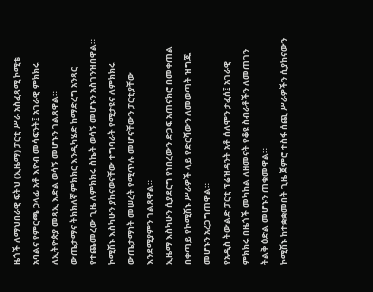ዜጎች ለማህበራዊ ፍትህ (ኢዜማ) ፓርቲ ሥራ አስፈጻሚ ኮሚቴ አባልና የምርጫ ኃላፊ አቶ እዮብ መሳፍንት፤ አገራዊ ምክክሩ ለኢትዮጵያ መጻኢ እድል ወሳኝ መሆኑን ገልጸዋል።
ውጤታማና ትክክለኛ ምክክር እንዲካሄድ ከማድረግ አንጻር የተጨመረው ጊዜ ለምክክሩ ስኬት ወሳኝ መሆኑን አስገንዝበዋል።
ኮሚሽኑ እስካሁን ያከናወናቸው ተግባራት የሚታዩና ለምክክሩ ውጤታማነት መሠረት የሚጥሉ መሆናቸውን ፓርቲያቸው እንደሚያምን ገልጸዋል።
ኢዜማ እስካሁን ሲያደርግ የነበረውን ድጋፍ አጠናክሮ በመቀጠል በቀጣይ የኮሚሽኑ ሥራዎች ላይ የድርሻውን ለመወጣት ዝግጁ መሆኑን አረጋግጠዋል።
የአዲስ ትውልድ ፓርቲ ፕሬዝዳንት አቶ ሰለሞን ታፈሰ፤ አገራዊ ምክክሩ በዜጎች መካከል ለዘመናት የቆዩ ስብራቶችን ለመጠገን ትልቅ ዕድል መሆኑን ጠቁመዋል።
ኮሚሽኑ ከተቋቋመበት ጊዜ ጀምሮ ተስፋ ሰጪ ሥራዎችን ሲያከናውን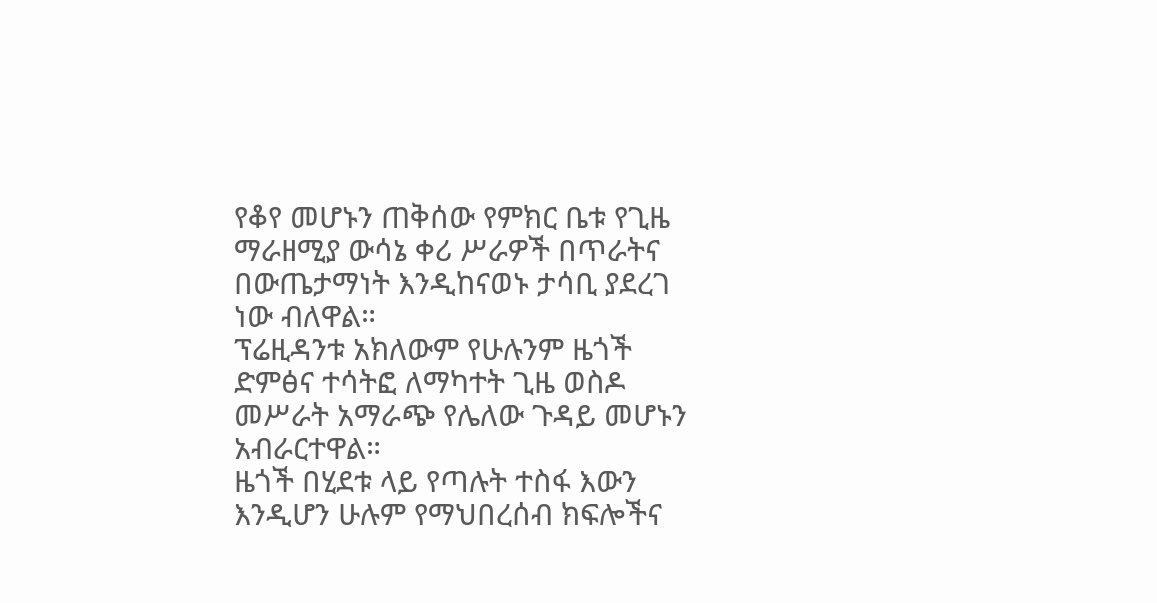የቆየ መሆኑን ጠቅሰው የምክር ቤቱ የጊዜ ማራዘሚያ ውሳኔ ቀሪ ሥራዎች በጥራትና በውጤታማነት እንዲከናወኑ ታሳቢ ያደረገ ነው ብለዋል።
ፕሬዚዳንቱ አክለውም የሁሉንም ዜጎች ድምፅና ተሳትፎ ለማካተት ጊዜ ወስዶ መሥራት አማራጭ የሌለው ጉዳይ መሆኑን አብራርተዋል።
ዜጎች በሂደቱ ላይ የጣሉት ተስፋ እውን እንዲሆን ሁሉም የማህበረሰብ ክፍሎችና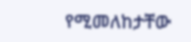የሚመለከታቸው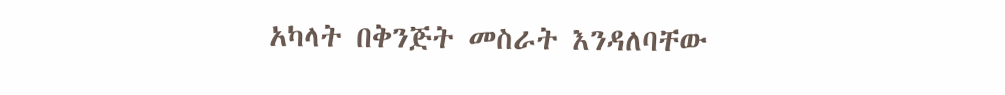አካላት በቅንጅት መስራት እንዳለባቸው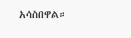አሳስበዋል።